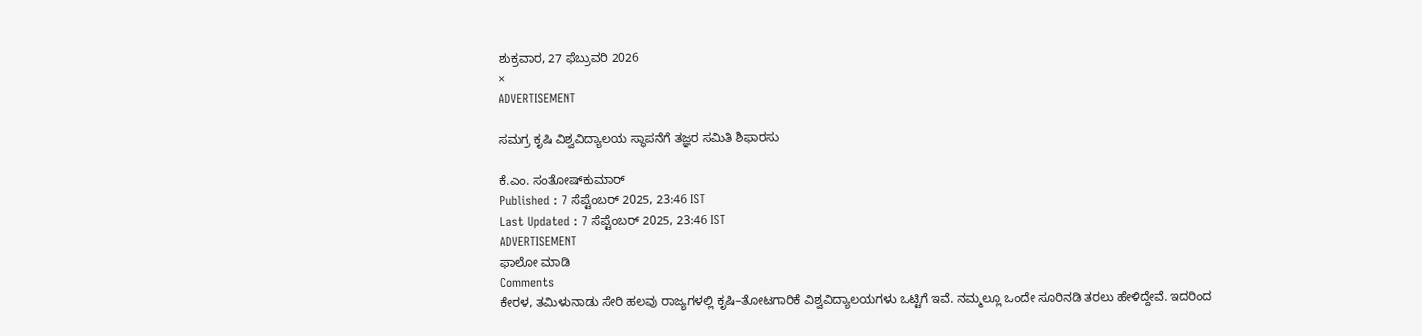ಶುಕ್ರವಾರ, 27 ಫೆಬ್ರುವರಿ 2026
×
ADVERTISEMENT

ಸಮಗ್ರ ಕೃಷಿ ವಿಶ್ವವಿದ್ಯಾಲಯ ಸ್ಥಾಪನೆಗೆ ತಜ್ಞರ ಸಮಿತಿ ಶಿಫಾರಸು

ಕೆ.ಎಂ. ಸಂತೋಷ್‌ಕುಮಾರ್‌
Published : 7 ಸೆಪ್ಟೆಂಬರ್ 2025, 23:46 IST
Last Updated : 7 ಸೆಪ್ಟೆಂಬರ್ 2025, 23:46 IST
ADVERTISEMENT
ಫಾಲೋ ಮಾಡಿ
Comments
ಕೇರಳ, ತಮಿಳುನಾಡು ಸೇರಿ ಹಲವು ರಾಜ್ಯಗಳಲ್ಲಿ ಕೃಷಿ–ತೋಟಗಾರಿಕೆ ವಿಶ್ವವಿದ್ಯಾಲಯಗಳು ಒಟ್ಟಿಗೆ ಇವೆ. ನಮ್ಮಲ್ಲೂ ಒಂದೇ ಸೂರಿನಡಿ ತರಲು ಹೇಳಿದ್ದೇವೆ. ಇದರಿಂದ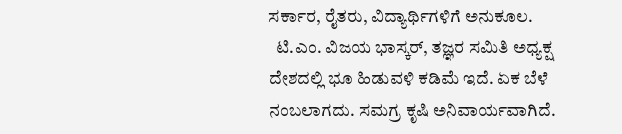ಸರ್ಕಾರ, ರೈತರು, ವಿದ್ಯಾರ್ಥಿಗಳಿಗೆ ಅನುಕೂಲ.
  ಟಿ.ಎಂ. ವಿಜಯ ಭಾಸ್ಕರ್, ತಜ್ಞರ‌ ಸಮಿತಿ ಅಧ್ಯಕ್ಷ
ದೇಶದಲ್ಲಿ ಭೂ ಹಿಡುವಳಿ ಕಡಿಮೆ ಇದೆ. ಏಕ ಬೆಳೆ ನಂಬಲಾಗದು. ಸಮಗ್ರ ಕೃಷಿ ಅನಿವಾರ್ಯವಾಗಿದೆ.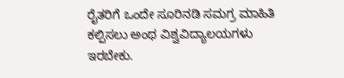ರೈತರಿಗೆ ಒಂದೇ ಸೂರಿನಡಿ ಸಮಗ್ರ ಮಾಹಿತಿ ಕಲ್ಪಿಸಲು ಅಂಥ ವಿಶ್ವವಿದ್ಯಾಲಯಗಳು ಇರಬೇಕು.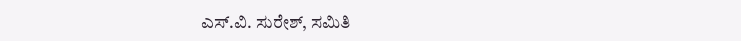ಎಸ್.ವಿ. ಸುರೇಶ್, ಸಮಿತಿ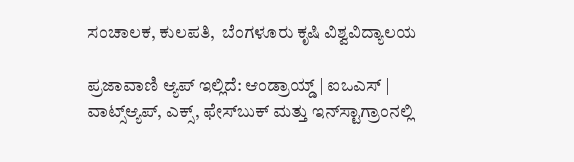ಸಂಚಾಲಕ, ಕುಲಪತಿ,  ಬೆಂಗಳೂರು ಕೃಷಿ ವಿಶ್ವವಿದ್ಯಾಲಯ

ಪ್ರಜಾವಾಣಿ ಆ್ಯಪ್ ಇಲ್ಲಿದೆ: ಆಂಡ್ರಾಯ್ಡ್ | ಐಒಎಸ್ | ವಾಟ್ಸ್ಆ್ಯಪ್, ಎಕ್ಸ್, ಫೇಸ್‌ಬುಕ್ ಮತ್ತು ಇನ್‌ಸ್ಟಾಗ್ರಾಂನಲ್ಲಿ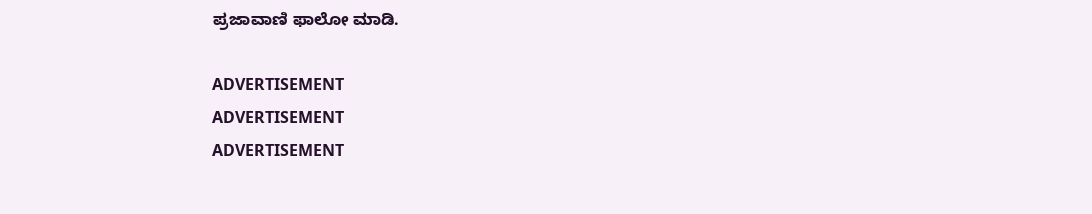ಪ್ರಜಾವಾಣಿ ಫಾಲೋ ಮಾಡಿ.

ADVERTISEMENT
ADVERTISEMENT
ADVERTISEMENT